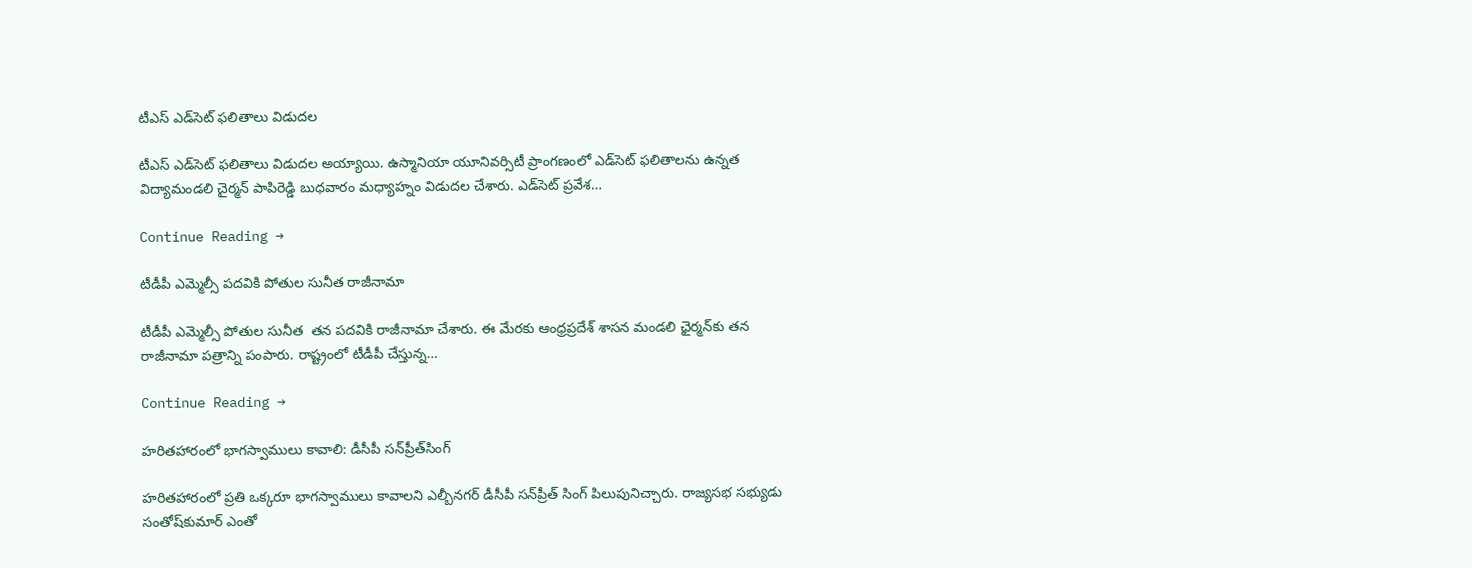టీఎస్ ఎడ్‌సెట్ ఫ‌లితాలు విడుద‌ల‌

టీఎస్ ఎడ్‌సెట్ ఫ‌లితాలు విడుద‌ల అయ్యాయి. ఉస్మానియా యూనివ‌ర్సిటీ ప్రాంగణంలో ఎడ్‌సెట్ ఫ‌లితాల‌ను ఉన్న‌త విద్యామండ‌లి చైర్మ‌న్ పాపిరెడ్డి బుధ‌వారం మ‌ధ్యాహ్నం విడుద‌ల చేశారు. ఎడ్‌సెట్ ప్ర‌వేశ…

Continue Reading →

టీడీపీ ఎమ్మెల్సీ పదవికి పోతుల సునీత రాజీనామా

టీడీపీ ఎమ్మెల్సీ పోతుల సునీత  తన పదవికి రాజీనామా చేశారు. ఈ మేరకు ఆంధ్రప్రదేశ్‌ శాసన మండలి ఛైర్మన్‌కు తన రాజీనామా పత్రాన్ని పంపారు. రాష్ట్రంలో టీడీపీ చేస్తున్న…

Continue Reading →

హరితహారంలో భాగస్వాములు కావాలి: డీసీపీ సన్‌ప్రీత్‌సింగ్‌

హరితహారంలో ప్రతి ఒక్కరూ భాగస్వాములు కావాలని ఎల్బీనగర్‌ డీసీపీ సన్‌ప్రీత్‌ సింగ్‌ పిలుపునిచ్చారు. రాజ్యసభ సభ్యుడు సంతోష్‌కుమార్‌ ఎంతో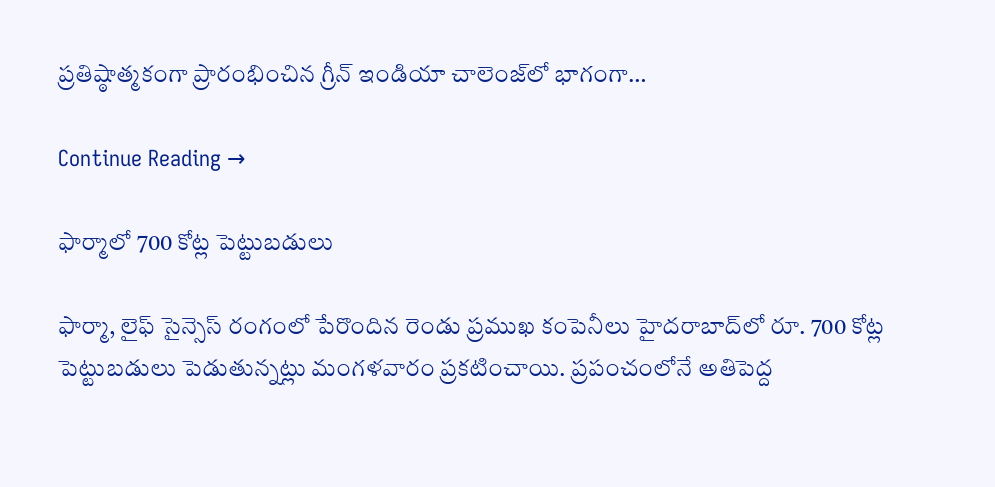ప్రతిష్ఠాత్మకంగా ప్రారంభించిన గ్రీన్‌ ఇండియా చాలెంజ్‌లో భాగంగా…

Continue Reading →

ఫార్మాలో 700 కోట్ల పెట్టుబడులు

ఫార్మా, లైఫ్‌ సైన్సెస్‌ రంగంలో పేరొందిన రెండు ప్రముఖ కంపెనీలు హైదరాబాద్‌లో రూ. 700 కోట్ల పెట్టుబడులు పెడుతున్నట్లు మంగళవారం ప్రకటించాయి. ప్రపంచంలోనే అతిపెద్ద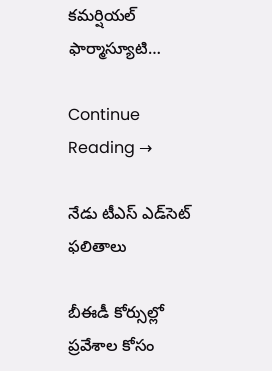కమర్షియల్‌ ఫార్మాస్యూటి…

Continue Reading →

నేడు టీఎస్‌ ఎడ్‌సెట్‌ ఫలితాలు

బీఈడీ కోర్సుల్లో ప్రవేశాల కోసం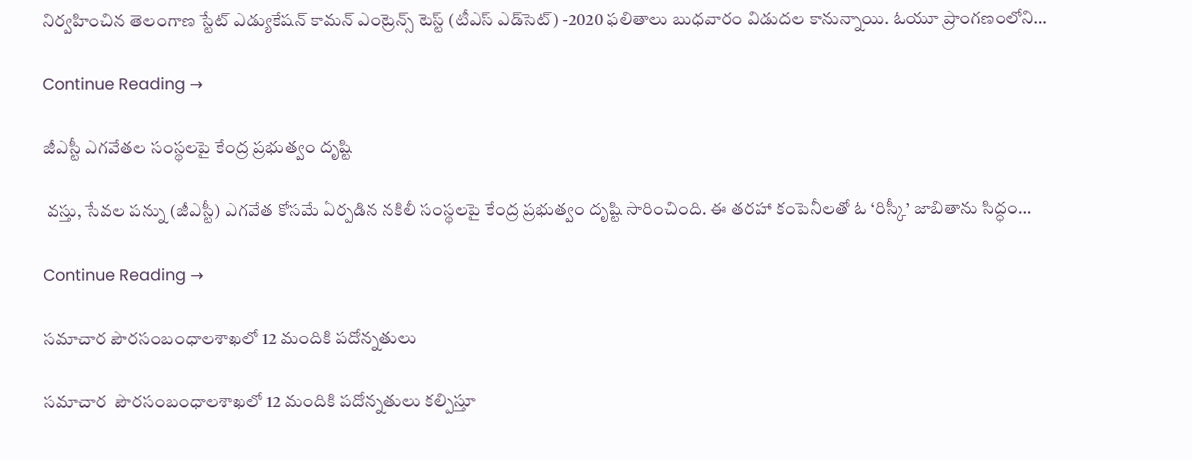నిర్వహించిన తెలంగాణ స్టేట్ ఎడ్యుకేషన్ కామన్ ఎంట్రెన్స్ టెస్ట్ (టీఎస్‌ ఎడ్‌సెట్‌) -2020 ఫలితాలు బుధవారం విడుదల కానున్నాయి. ఓయూ ప్రాంగణంలోని…

Continue Reading →

జీఎస్టీ ఎగవేతల సంస్థలపై కేంద్ర ప్రభుత్వం దృష్టి

 వస్తు, సేవల పన్ను (జీఎస్టీ) ఎగవేత కోసమే ఏర్పడిన నకిలీ సంస్థలపై కేంద్ర ప్రభుత్వం దృష్టి సారించింది. ఈ తరహా కంపెనీలతో ఓ ‘రిస్కీ’ జాబితాను సిద్ధం…

Continue Reading →

సమాచార పౌరసంబంధాలశాఖలో 12 మందికి పదోన్నతులు

సమాచార  పౌరసంబంధాలశాఖలో 12 మందికి పదోన్నతులు కల్పిస్తూ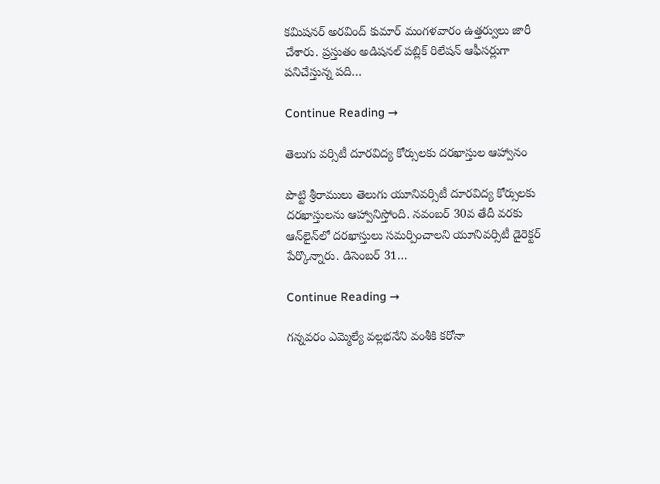కమిషనర్ అర‌వింద్ కుమార్ మంగళవారం ఉత్తర్వులు జారీ చేశారు. ప్రస్తుతం అడిషనల్ పబ్లిక్ రిలేషన్ ఆఫీసర్లుగా పనిచేస్తున్న పది…

Continue Reading →

తెలుగు వ‌ర్సిటీ దూర‌విద్య కోర్సుల‌కు ద‌ర‌ఖాస్తుల‌ ఆహ్వానం

పొట్టి శ్రీరాములు తెలుగు యూనివ‌ర్సిటీ దూర‌విద్య కోర్సుల‌కు ద‌ర‌ఖాస్తుల‌ను ఆహ్వానిస్తోంది. న‌వంబ‌ర్ 30వ తేదీ వ‌ర‌కు ఆన్‌లైన్‌లో ద‌ర‌ఖాస్తులు స‌మ‌ర్పించాల‌ని యూనివ‌ర్సిటీ డైరెక్ట‌ర్ పేర్కొన్నారు. డిసెంబ‌ర్ 31…

Continue Reading →

గన్నవరం ఎమ్మెల్యే వల్లభనేని వంశీకి కరోనా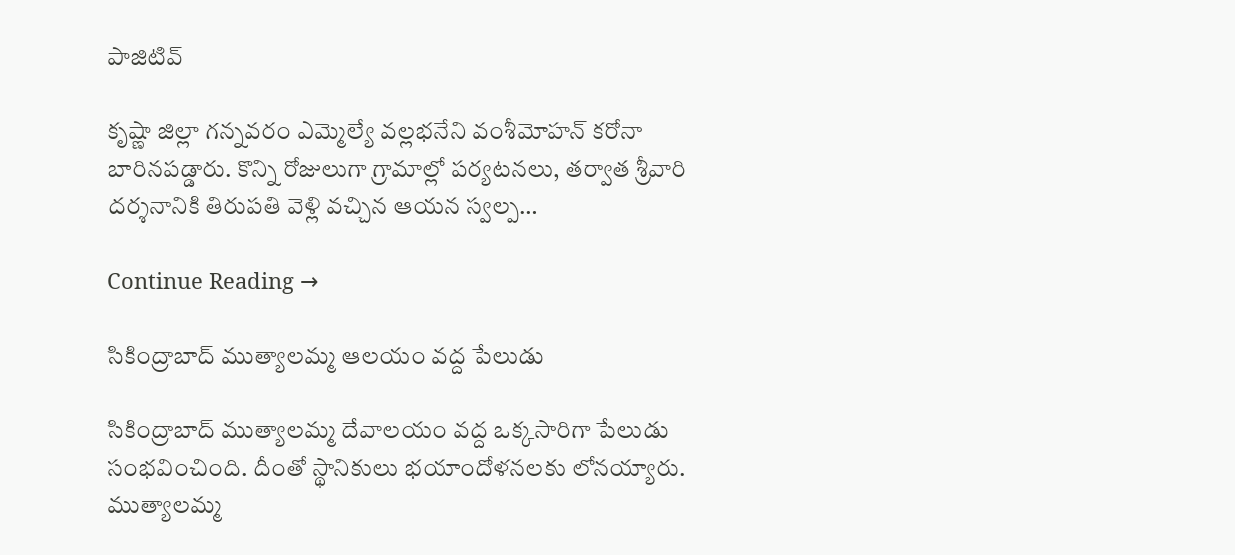పాజిటివ్‌

కృష్ణా జిల్లా గన్నవరం ఎమ్మెల్యే వల్లభనేని వంశీమోహన్‌ కరోనా బారినపడ్డారు. కొన్ని రోజులుగా గ్రామాల్లో పర్యటనలు, తర్వాత శ్రీవారి దర్శనానికి తిరుపతి వెళ్లి వచ్చిన ఆయన స్వల్ప…

Continue Reading →

సికింద్రాబాద్ ముత్యాలమ్మ ఆలయం వద్ద పేలుడు

సికింద్రాబాద్ ముత్యాలమ్మ దేవాలయం వద్ద ఒక్కసారిగా పేలుడు సంభవించింది. దీంతో స్థానికులు భయాందోళనలకు లోనయ్యారు. ముత్యాలమ్మ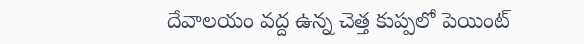దేవాలయం వద్ద ఉన్న చెత్త కుప్పలో పెయింట్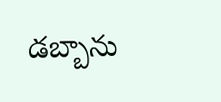డబ్బాను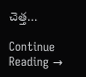చెత్త…

Continue Reading →